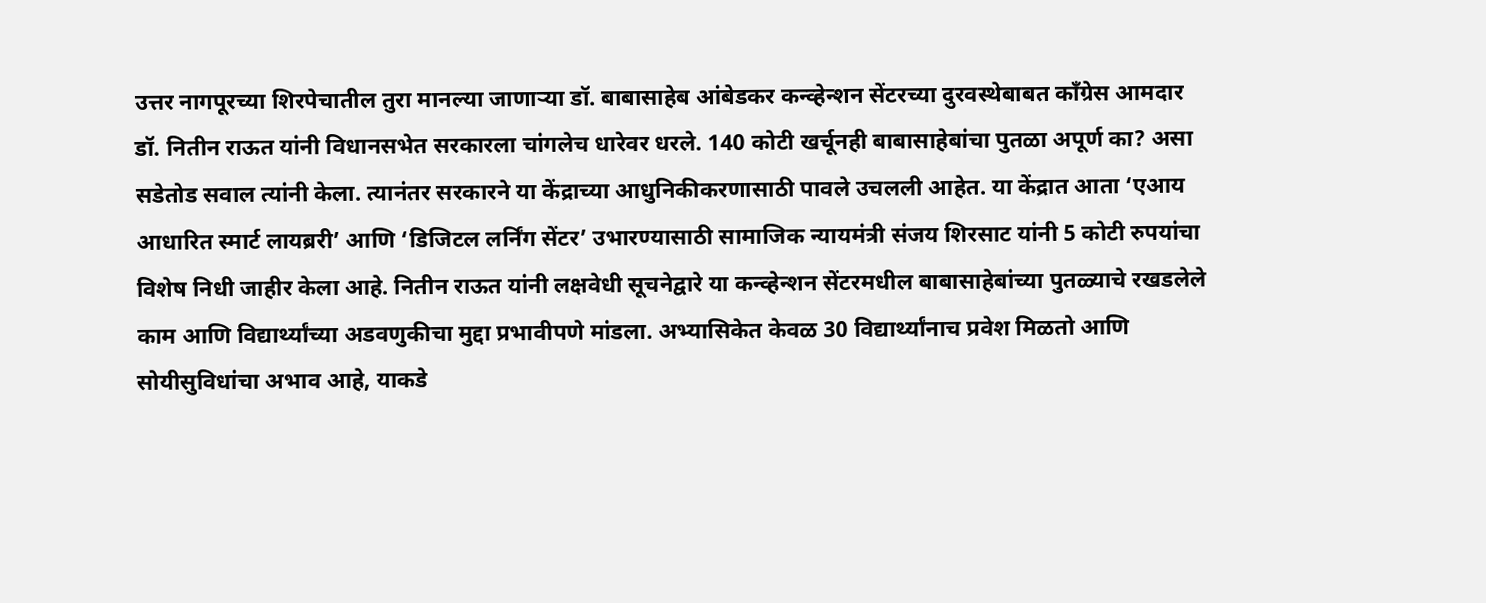उत्तर नागपूरच्या शिरपेचातील तुरा मानल्या जाणाऱ्या डॉ. बाबासाहेब आंबेडकर कन्व्हेन्शन सेंटरच्या दुरवस्थेबाबत काँग्रेस आमदार डॉ. नितीन राऊत यांनी विधानसभेत सरकारला चांगलेच धारेवर धरले. 140 कोटी खर्चूनही बाबासाहेबांचा पुतळा अपूर्ण का? असा सडेतोड सवाल त्यांनी केला. त्यानंतर सरकारने या केंद्राच्या आधुनिकीकरणासाठी पावले उचलली आहेत. या केंद्रात आता ‘एआय आधारित स्मार्ट लायब्ररी’ आणि ‘डिजिटल लर्निंग सेंटर’ उभारण्यासाठी सामाजिक न्यायमंत्री संजय शिरसाट यांनी 5 कोटी रुपयांचा विशेष निधी जाहीर केला आहे. नितीन राऊत यांनी लक्षवेधी सूचनेद्वारे या कन्व्हेन्शन सेंटरमधील बाबासाहेबांच्या पुतळ्याचे रखडलेले काम आणि विद्यार्थ्यांच्या अडवणुकीचा मुद्दा प्रभावीपणे मांडला. अभ्यासिकेत केवळ 30 विद्यार्थ्यांनाच प्रवेश मिळतो आणि सोयीसुविधांचा अभाव आहे, याकडे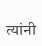त्यांनी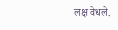लक्ष वेधले.